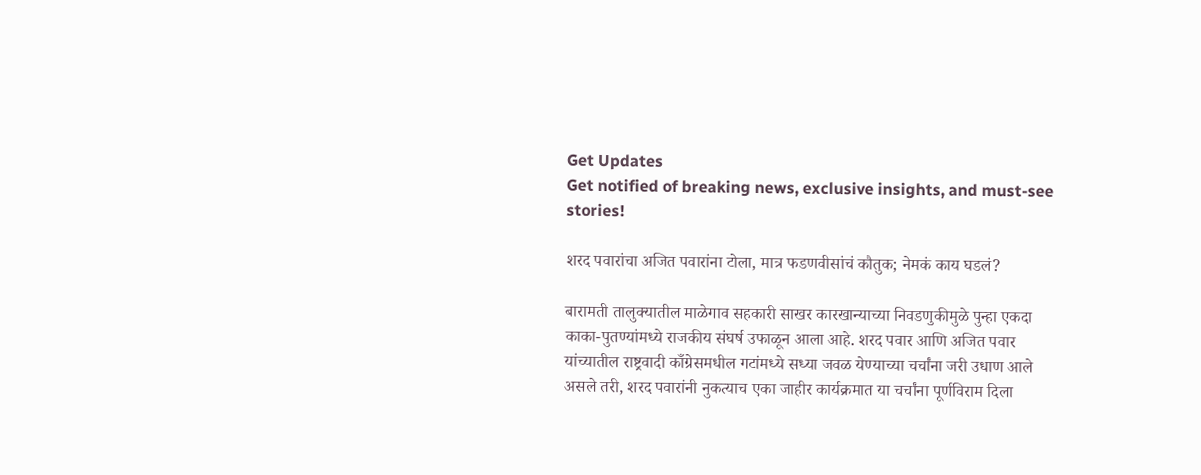Get Updates
Get notified of breaking news, exclusive insights, and must-see stories!

शरद पवारांचा अजित पवारांना टोला, मात्र फडणवीसांचं कौतुक; नेमकं काय घडलं?

बारामती तालुक्यातील माळेगाव सहकारी साखर कारखान्याच्या निवडणुकीमुळे पुन्हा एकदा काका-पुतण्यांमध्ये राजकीय संघर्ष उफाळून आला आहे. शरद पवार आणि अजित पवार यांच्यातील राष्ट्रवादी काँग्रेसमधील गटांमध्ये सध्या जवळ येण्याच्या चर्चांना जरी उधाण आले असले तरी, शरद पवारांनी नुकत्याच एका जाहीर कार्यक्रमात या चर्चांना पूर्णविराम दिला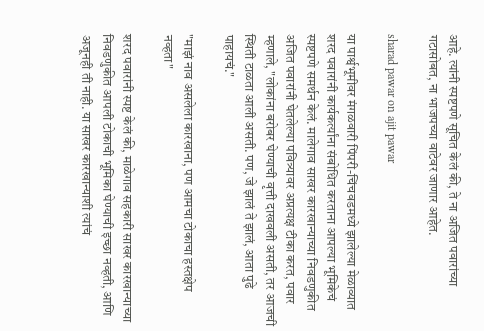आहे. त्यांनी स्पष्टपणे सूचित केलं की, ते ना अजित पवारांच्या गटासोबत, ना भाजपच्या वाटेवर जाणार आहेत.

sharad pawar on ajit pawar

या पार्श्वभूमीवर मंगळवारी पिंपरी-चिंचवडमध्ये झालेल्या मेळाव्यात शरद पवारांनी कार्यकर्त्यांना संबोधित करताना आपल्या भूमिकेचं स्पष्टपणे समर्थन केलं. मालेगाव साखर कारखान्याच्या निवडणुकीत अजित पवारांनी घेतलेल्या पवित्र्यावर अप्रत्यक्ष टीका करत, पवार म्हणाले, "लोकांना बरोबर घेण्याची वृत्ती दाखवली असती, तर आजची स्थिती टाळता आली असती. पण, जे झालं ते झालं, आता पुढे पाहायचं."

"माझं नाव असलेला कारखाना, पण आमचा टोकाचा हस्तक्षेप नव्हता"

शरद पवारांनी स्पष्ट केलं की, माळेगाव सहकारी साखर कारखान्याच्या निवडणुकीत आपली टोकाची भूमिका घेण्याची इच्छा नव्हती, आणि अजूनही ती नाही. या साखर कारखान्याशी त्यांचं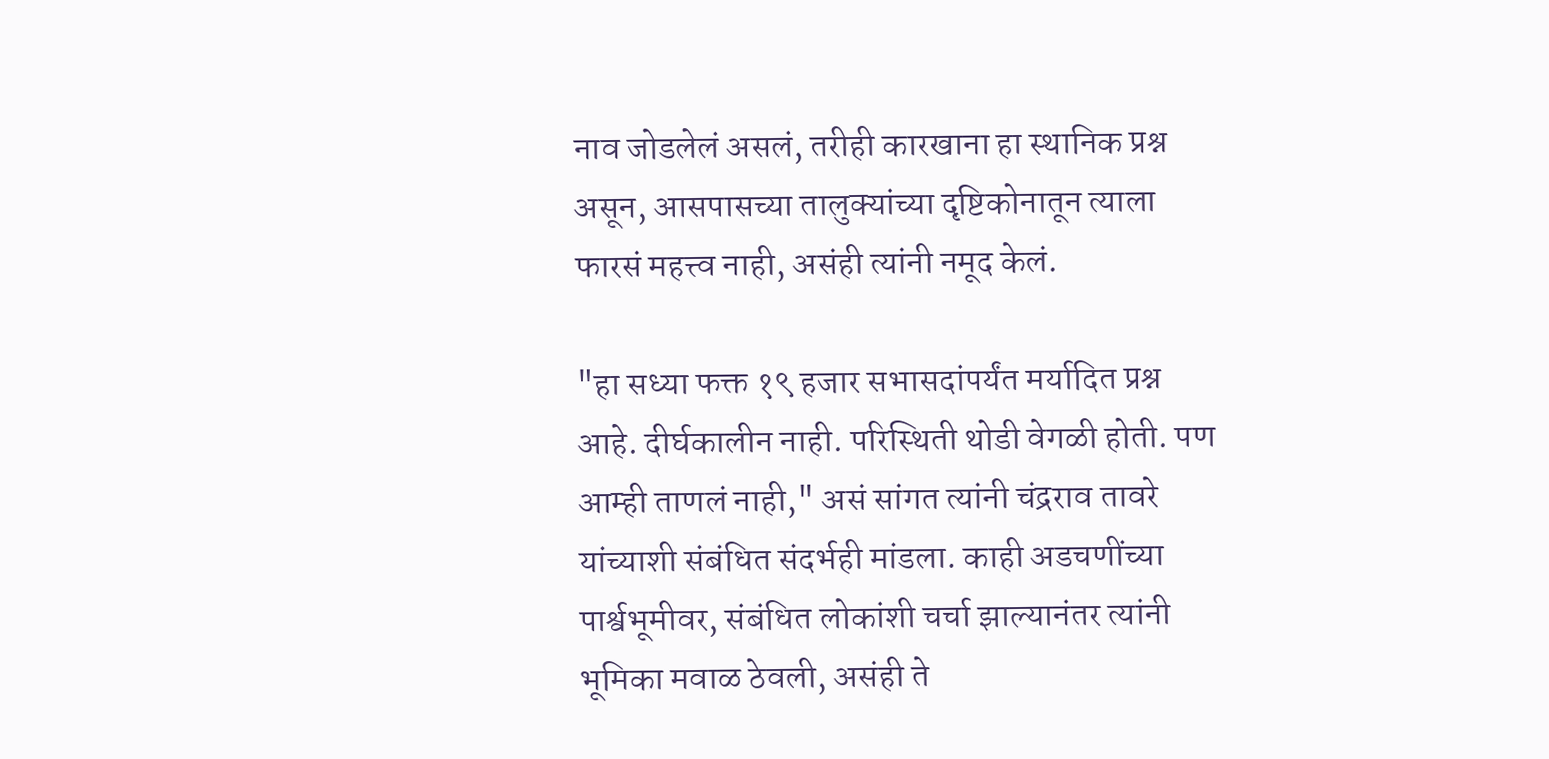नाव जोडलेलं असलं, तरीही कारखाना हा स्थानिक प्रश्न असून, आसपासच्या तालुक्यांच्या दृष्टिकोनातून त्याला फारसं महत्त्व नाही, असंही त्यांनी नमूद केलं.

"हा सध्या फक्त १९ हजार सभासदांपर्यंत मर्यादित प्रश्न आहे. दीर्घकालीन नाही. परिस्थिती थोडी वेगळी होती. पण आम्ही ताणलं नाही," असं सांगत त्यांनी चंद्रराव तावरे यांच्याशी संबंधित संदर्भही मांडला. काही अडचणींच्या पार्श्वभूमीवर, संबंधित लोकांशी चर्चा झाल्यानंतर त्यांनी भूमिका मवाळ ठेवली, असंही ते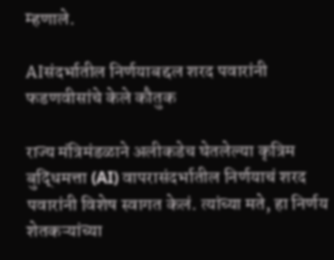म्हणाले.

AIसंदर्भातील निर्णयाबद्दल शरद पवारांनी फडणवीसांचे केले कौतुक

राज्य मंत्रिमंडळाने अलीकडेच घेतलेल्या कृत्रिम बुद्धिमत्ता (AI) वापरासंदर्भातील निर्णयाचं शरद पवारांनी विशेष स्वागत केलं. त्यांच्या मते, हा निर्णय शेतकऱ्यांच्या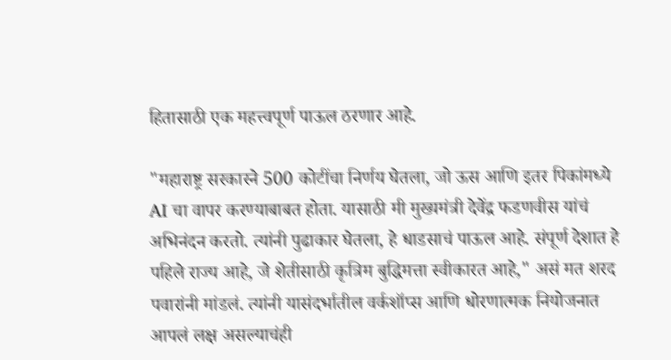हितासाठी एक महत्त्वपूर्ण पाऊल ठरणार आहे.

"महाराष्ट्र सरकारने 500 कोटींचा निर्णय घेतला, जो ऊस आणि इतर पिकांमध्ये AI चा वापर करण्याबाबत होता. यासाठी मी मुख्यमंत्री देवेंद्र फडणवीस यांचं अभिनंदन करतो. त्यांनी पुढाकार घेतला, हे धाडसाचं पाऊल आहे. संपूर्ण देशात हे पहिले राज्य आहे, जे शेतीसाठी कृत्रिम बुद्धिमत्ता स्वीकारत आहे," असं मत शरद पवारांनी मांडलं. त्यांनी यासंदर्भातील वर्कशॉप्स आणि धोरणात्मक नियोजनात आपलं लक्ष असल्याचंही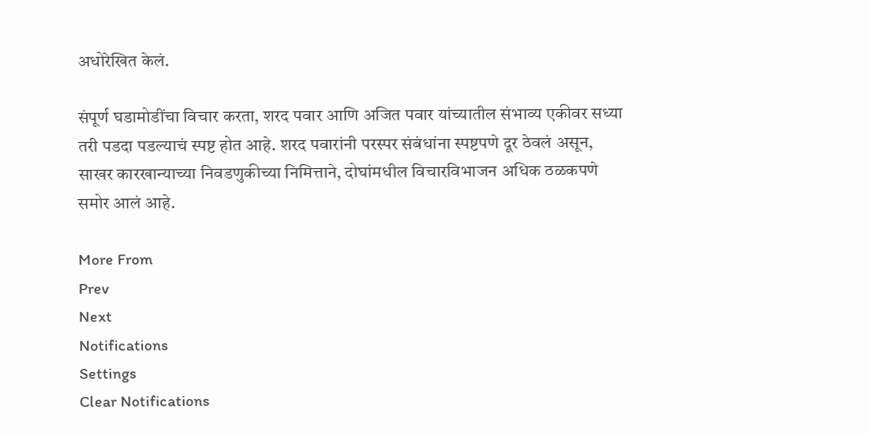अधोरेखित केलं.

संपूर्ण घडामोडींचा विचार करता, शरद पवार आणि अजित पवार यांच्यातील संभाव्य एकीवर सध्या तरी पडदा पडल्याचं स्पष्ट होत आहे. शरद पवारांनी परस्पर संबंधांना स्पष्टपणे दूर ठेवलं असून, साखर कारखान्याच्या निवडणुकीच्या निमित्ताने, दोघांमधील विचारविभाजन अधिक ठळकपणे समोर आलं आहे.

More From
Prev
Next
Notifications
Settings
Clear Notifications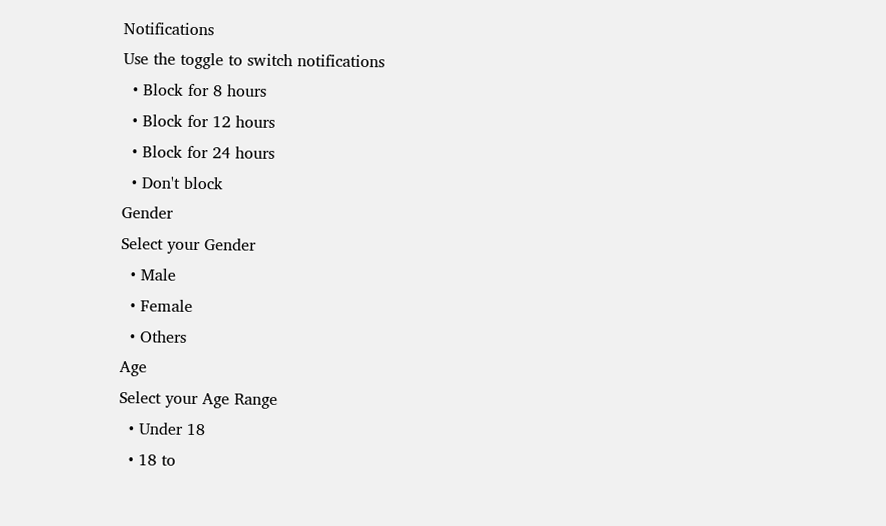Notifications
Use the toggle to switch notifications
  • Block for 8 hours
  • Block for 12 hours
  • Block for 24 hours
  • Don't block
Gender
Select your Gender
  • Male
  • Female
  • Others
Age
Select your Age Range
  • Under 18
  • 18 to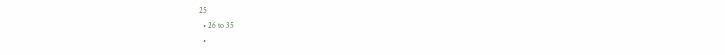25
  • 26 to 35
  •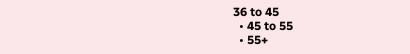36 to 45
  • 45 to 55
  • 55+